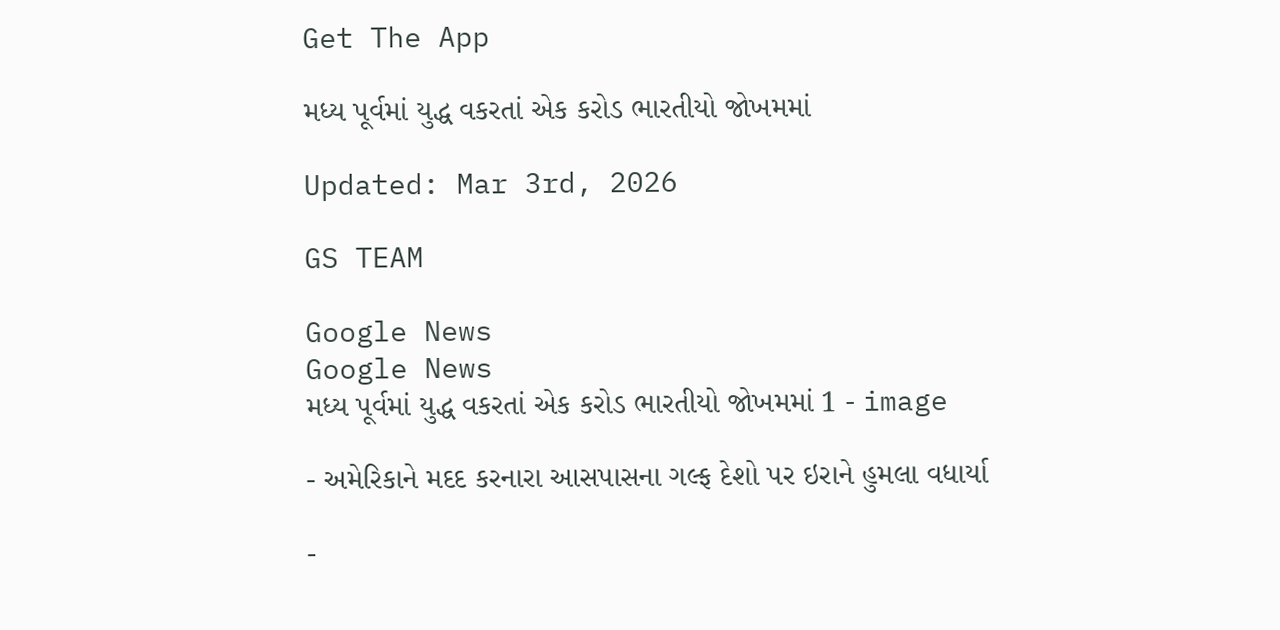Get The App

મધ્ય પૂર્વમાં યુદ્ધ વકરતાં એક કરોડ ભારતીયો જોખમમાં

Updated: Mar 3rd, 2026

GS TEAM

Google News
Google News
મધ્ય પૂર્વમાં યુદ્ધ વકરતાં એક કરોડ ભારતીયો જોખમમાં 1 - image

- અમેરિકાને મદદ કરનારા આસપાસના ગલ્ફ દેશો પર ઇરાને હુમલા વધાર્યા

-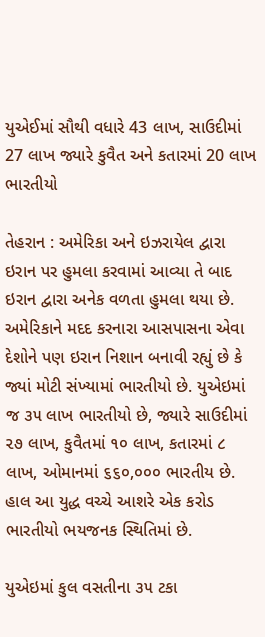યુએઈમાં સૌથી વધારે 43 લાખ, સાઉદીમાં 27 લાખ જ્યારે કુવૈત અને કતારમાં 20 લાખ ભારતીયો

તેહરાન : અમેરિકા અને ઇઝરાયેલ દ્વારા ઇરાન પર હુમલા કરવામાં આવ્યા તે બાદ ઇરાન દ્વારા અનેક વળતા હુમલા થયા છે. અમેરિકાને મદદ કરનારા આસપાસના એવા દેશોને પણ ઇરાન નિશાન બનાવી રહ્યું છે કે જ્યાં મોટી સંખ્યામાં ભારતીયો છે. યુએઇમાં જ ૩૫ લાખ ભારતીયો છે, જ્યારે સાઉદીમાં ૨૭ લાખ, કુવૈતમાં ૧૦ લાખ, કતારમાં ૮ લાખ, ઓમાનમાં ૬૬૦,૦૦૦ ભારતીય છે. હાલ આ યુદ્ધ વચ્ચે આશરે એક કરોડ ભારતીયો ભયજનક સ્થિતિમાં છે.

યુએઇમાં કુલ વસતીના ૩૫ ટકા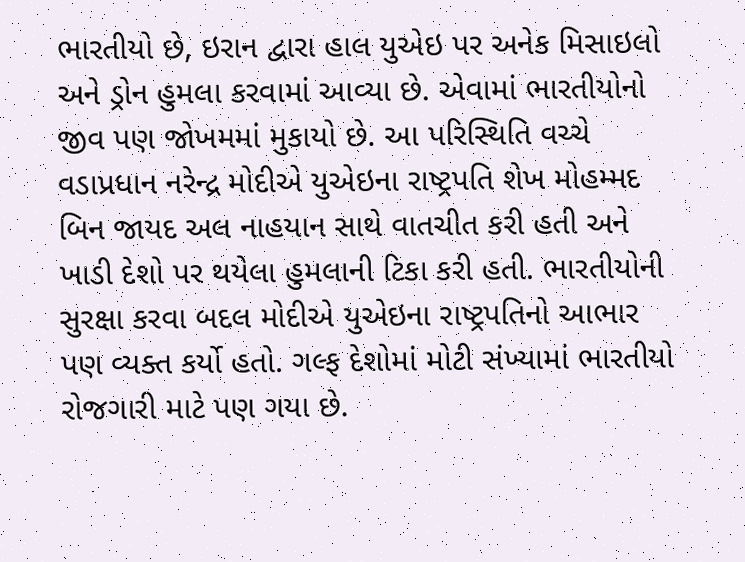ભારતીયો છે, ઇરાન દ્વારા હાલ યુએઇ પર અનેક મિસાઇલો અને ડ્રોન હુમલા કરવામાં આવ્યા છે. એવામાં ભારતીયોનો જીવ પણ જોખમમાં મુકાયો છે. આ પરિસ્થિતિ વચ્ચે વડાપ્રધાન નરેન્દ્ર મોદીએ યુએઇના રાષ્ટ્રપતિ શેખ મોહમ્મદ બિન જાયદ અલ નાહયાન સાથે વાતચીત કરી હતી અને ખાડી દેશો પર થયેલા હુમલાની ટિકા કરી હતી. ભારતીયોની સુરક્ષા કરવા બદલ મોદીએ યુએઇના રાષ્ટ્રપતિનો આભાર પણ વ્યક્ત કર્યો હતો. ગલ્ફ દેશોમાં મોટી સંખ્યામાં ભારતીયો રોજગારી માટે પણ ગયા છે.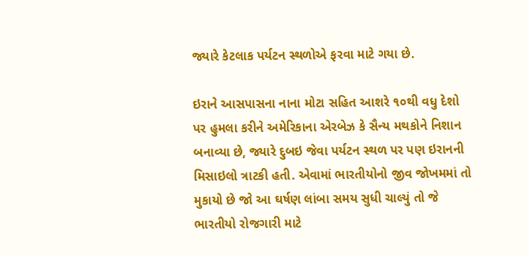જ્યારે કેટલાક પર્યટન સ્થળોએ ફરવા માટે ગયા છે.

ઇરાને આસપાસના નાના મોટા સહિત આશરે ૧૦થી વધુ દેશો પર હુમલા કરીને અમેરિકાના એરબેઝ કે સૈન્ય મથકોને નિશાન બનાવ્યા છે, જ્યારે દુબઇ જેવા પર્યટન સ્થળ પર પણ ઇરાનની મિસાઇલો ત્રાટકી હતી. એવામાં ભારતીયોનો જીવ જોખમમાં તો મુકાયો છે જો આ ઘર્ષણ લાંબા સમય સુધી ચાલ્યું તો જે ભારતીયો રોજગારી માટે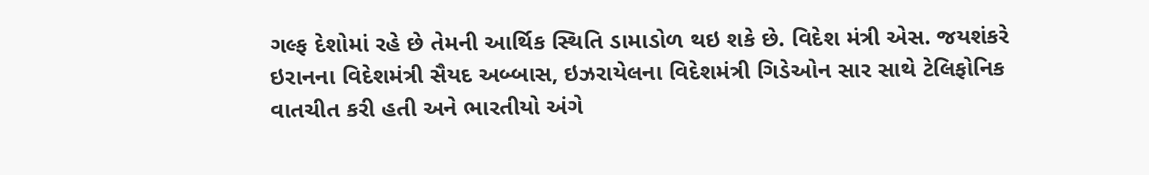ગલ્ફ દેશોમાં રહે છે તેમની આર્થિક સ્થિતિ ડામાડોળ થઇ શકે છે. વિદેશ મંત્રી એસ. જયશંકરે ઇરાનના વિદેશમંત્રી સૈયદ અબ્બાસ, ઇઝરાયેલના વિદેશમંત્રી ગિડેઓન સાર સાથે ટેલિફોનિક વાતચીત કરી હતી અને ભારતીયો અંગે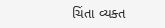ચિંતા વ્યક્ત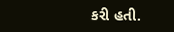કરી હતી.